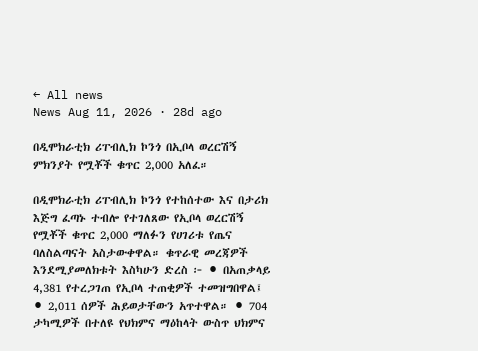← All news
News Aug 11, 2026 · 28d ago

በዲሞክራቲክ ሪፐብሊክ ኮንጎ በኢቦላ ወረርሽኝ ምክንያት የሟቾች ቁጥር 2,000 አለፈ።

በዲሞክራቲክ ሪፐብሊክ ኮንጎ የተከሰተው እና በታሪክ እጅግ ፈጣኑ ተብሎ የተገለጸው የኢቦላ ወረርሽኝ የሟቾች ቁጥር 2,000 ማለፉን የሀገሪቱ የጤና ባለስልጣናት አስታውቀዋል። ቁጥራዊ መረጃዎች እንደሚያመለክቱት እስካሁን ድረስ ፦ ⚫ በአጠቃላይ 4,381 የተረጋገጠ የኢቦላ ተጠቂዎች ተመዝግበዋል፤ ⚫ 2,011 ሰዎች ሕይወታቸውን አጥተዋል። ⚫ 704 ታካሚዎች በተለዩ የህክምና ማዕከላት ውስጥ ህክምና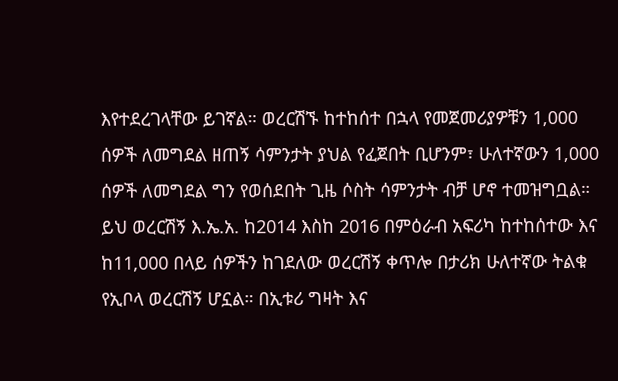እየተደረገላቸው ይገኛል። ወረርሽኙ ከተከሰተ በኋላ የመጀመሪያዎቹን 1,000 ሰዎች ለመግደል ዘጠኝ ሳምንታት ያህል የፈጀበት ቢሆንም፣ ሁለተኛውን 1,000 ሰዎች ለመግደል ግን የወሰደበት ጊዜ ሶስት ሳምንታት ብቻ ሆኖ ተመዝግቧል። ይህ ወረርሽኝ እ.ኤ.አ. ከ2014 እስከ 2016 በምዕራብ አፍሪካ ከተከሰተው እና ከ11,000 በላይ ሰዎችን ከገደለው ወረርሽኝ ቀጥሎ በታሪክ ሁለተኛው ትልቁ የኢቦላ ወረርሽኝ ሆኗል። በኢቱሪ ግዛት እና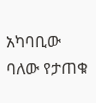አካባቢው ባለው የታጠቁ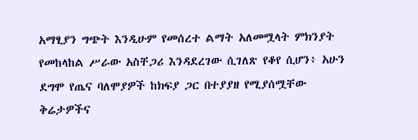አማፂያን ግጭት እንዲሁም የመሰረተ ልማት አለመሟላት ምክንያት የመከላከል ሥራው አስቸጋሪ እንዳደረገው ሲገለጽ የቆየ ሲሆን፥ አሁን ደግሞ የጤና ባለሞያዎች ከክፍያ ጋር በተያያዘ የሚያሰሟቸው ቅሬታዎችና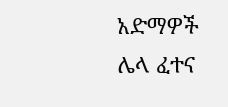አድማዎች ሌላ ፈተና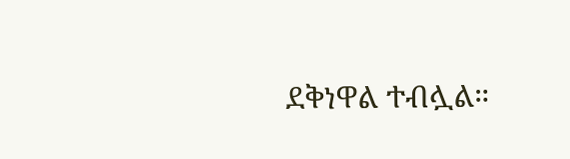ደቅነዋል ተብሏል።